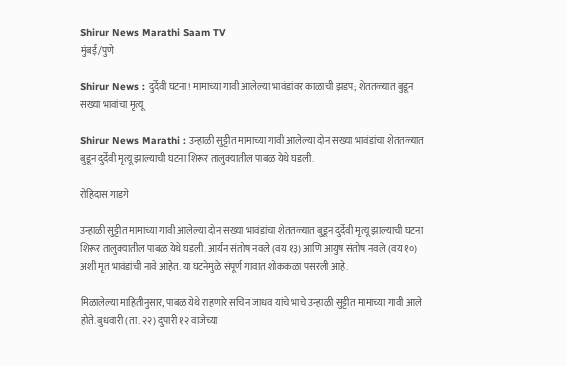Shirur News Marathi Saam TV
मुंबई/पुणे

Shirur News : दुर्देवी घटना! मामाच्या गावी आलेल्या भावंडांवर काळाची झडप; शेततळ्यात बुडून सख्या भावांचा मृत्यू

Shirur News Marathi : उन्हाळी सुट्टीत मामाच्या गावी आलेल्या दोन सख्या भावंडांचा शेततळ्यात बुडून दुर्देवी मृत्यू झाल्याची घटना शिरूर तालुक्यातील पाबळ येथे घडली.

रोहिदास गाडगे

उन्हाळी सुट्टीत मामाच्या गावी आलेल्या दोन सख्या भावंडांचा शेततळ्यात बुडून दुर्देवी मृत्यू झाल्याची घटना शिरूर तालुक्यातील पाबळ येथे घडली. आर्यन संतोष नवले (वय १३) आणि आयुष संतोष नवले (वय १०) अशी मृत भावंडांची नावे आहेत. या घटनेमुळे संपूर्ण गावात शोककळा पसरली आहे.

मिळालेल्या माहितीनुसार, पाबळ येथे राहणारे सचिन जाधव यांचे भाचे उन्हाळी सुट्टीत मामाच्या गावी आले होते. बुधवारी (ता. २२) दुपारी १२ वाजेच्या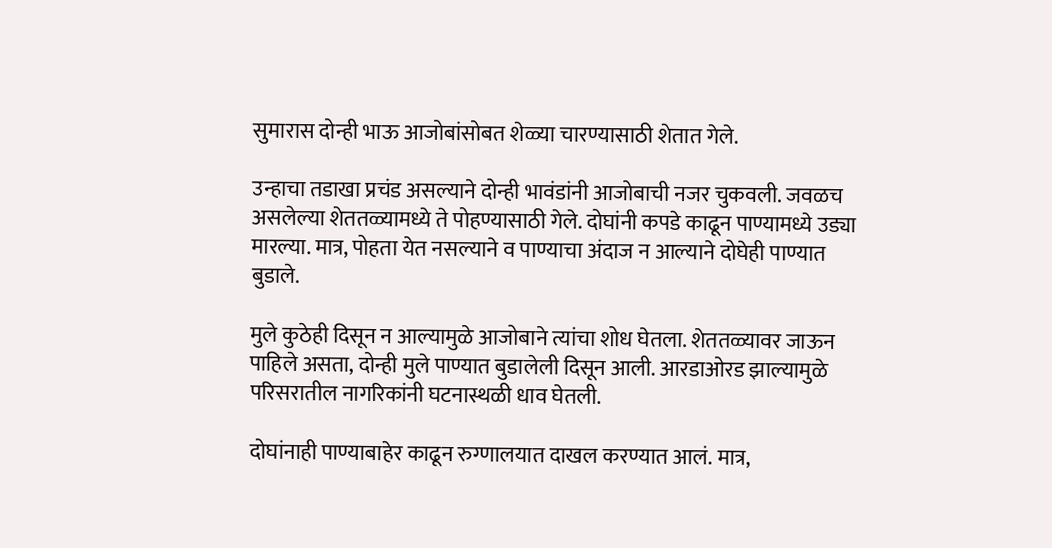सुमारास दोन्ही भाऊ आजोबांसोबत शेळ्या चारण्यासाठी शेतात गेले.

उन्हाचा तडाखा प्रचंड असल्याने दोन्ही भावंडांनी आजोबाची नजर चुकवली. जवळच असलेल्या शेततळ्यामध्ये ते पोहण्यासाठी गेले. दोघांनी कपडे काढून पाण्यामध्ये उड्या मारल्या. मात्र, पोहता येत नसल्याने व पाण्याचा अंदाज न आल्याने दोघेही पाण्यात बुडाले.

मुले कुठेही दिसून न आल्यामुळे आजोबाने त्यांचा शोध घेतला. शेततळ्यावर जाऊन पाहिले असता, दोन्ही मुले पाण्यात बुडालेली दिसून आली. आरडाओरड झाल्यामुळे परिसरातील नागरिकांनी घटनास्थळी धाव घेतली.

दोघांनाही पाण्याबाहेर काढून रुग्णालयात दाखल करण्यात आलं. मात्र,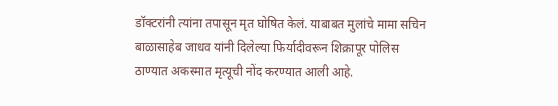डॉक्टरांनी त्यांना तपासून मृत घोषित केलं. याबाबत मुलांचे मामा सचिन बाळासाहेब जाधव यांनी दिलेल्या फिर्यादीवरून शिक्रापूर पोलिस ठाण्यात अकस्मात मृत्यूची नोंद करण्यात आली आहे.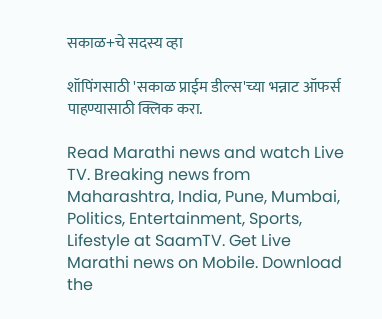सकाळ+चे सदस्य व्हा

शॉपिंगसाठी 'सकाळ प्राईम डील्स'च्या भन्नाट ऑफर्स पाहण्यासाठी क्लिक करा.

Read Marathi news and watch Live TV. Breaking news from Maharashtra, India, Pune, Mumbai, Politics, Entertainment, Sports, Lifestyle at SaamTV. Get Live Marathi news on Mobile. Download the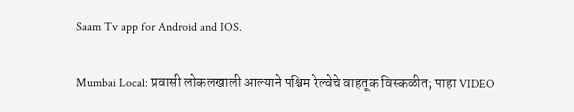Saam Tv app for Android and IOS.

Mumbai Local: प्रवासी लोकलखाली आल्याने पश्चिम रेल्वेचे वाहतूक विस्कळीत; पाहा VIDEO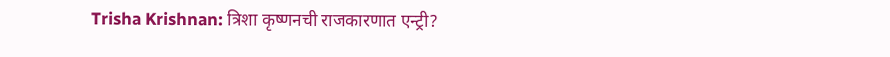Trisha Krishnan: त्रिशा कृष्णनची राजकारणात एन्ट्री?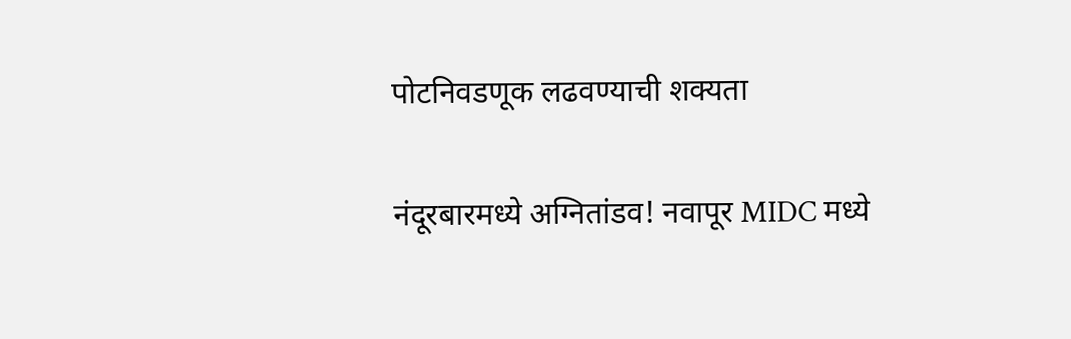पोटनिवडणूक लढवण्याची शक्यता

नंदूरबारमध्ये अग्नितांडव! नवापूर MIDC मध्ये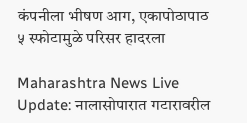कंपनीला भीषण आग, एकापोठापाठ ५ स्फोटामुळे परिसर हादरला

Maharashtra News Live Update: नालासोपारात गटारावरील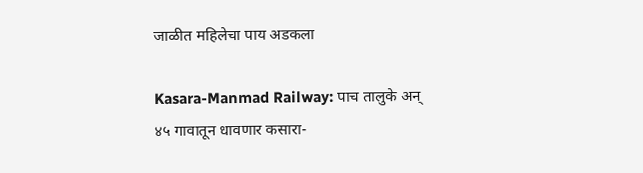जाळीत महिलेचा पाय अडकला

Kasara-Manmad Railway: पाच तालुके अन् ४५ गावातून धावणार कसारा-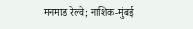मनमाड रेल्वे; नाशिक-मुंबई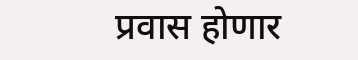प्रवास होणार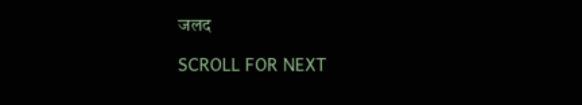जलद

SCROLL FOR NEXT